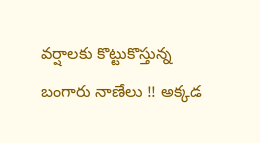వర్షాలకు కొట్టుకొస్తున్న బంగారు నాణేలు !! అక్కడ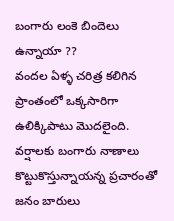బంగారు లంకె బిందెలు ఉన్నాయా ??
వందల ఏళ్ళ చరిత్ర కలిగిన ప్రాంతంలో ఒక్కసారిగా ఉలిక్కిపాటు మొదలైంది. వర్షాలకు బంగారు నాణాలు కొట్టుకొస్తున్నాయన్న ప్రచారంతో జనం బారులు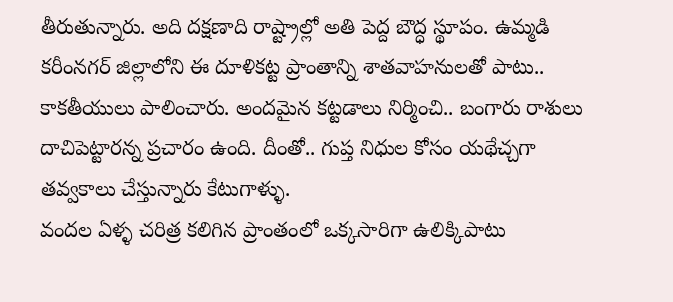తీరుతున్నారు. అది దక్షణాది రాష్ట్రాల్లో అతి పెద్ద బౌద్ధ స్థూపం. ఉమ్మడి కరీంనగర్ జిల్లాలోని ఈ దూళికట్ట ప్రాంతాన్ని శాతవాహనులతో పాటు.. కాకతీయులు పాలించారు. అందమైన కట్టడాలు నిర్మించి.. బంగారు రాశులు దాచిపెట్టారన్న ప్రచారం ఉంది. దీంతో.. గుప్త నిధుల కోసం యథేచ్చగా తవ్వకాలు చేస్తున్నారు కేటుగాళ్ళు.
వందల ఏళ్ళ చరిత్ర కలిగిన ప్రాంతంలో ఒక్కసారిగా ఉలిక్కిపాటు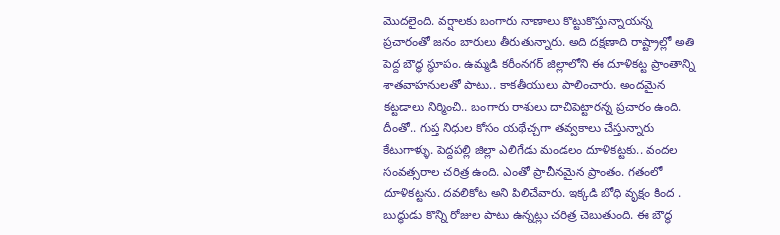మొదలైంది. వర్షాలకు బంగారు నాణాలు కొట్టుకొస్తున్నాయన్న ప్రచారంతో జనం బారులు తీరుతున్నారు. అది దక్షణాది రాష్ట్రాల్లో అతి పెద్ద బౌద్ధ స్థూపం. ఉమ్మడి కరీంనగర్ జిల్లాలోని ఈ దూళికట్ట ప్రాంతాన్ని శాతవాహనులతో పాటు.. కాకతీయులు పాలించారు. అందమైన కట్టడాలు నిర్మించి.. బంగారు రాశులు దాచిపెట్టారన్న ప్రచారం ఉంది. దీంతో.. గుప్త నిధుల కోసం యథేచ్చగా తవ్వకాలు చేస్తున్నారు కేటుగాళ్ళు. పెద్దపల్లి జిల్లా ఎలిగేడు మండలం దూళికట్టకు.. వందల సంవత్సరాల చరిత్ర ఉంది. ఎంతో ప్రాచీనమైన ప్రాంతం. గతంలో దూళికట్టను. దవలికోట అని పిలిచేవారు. ఇక్కడి బోధి వృక్షం కింద . బుద్ధుడు కొన్ని రోజుల పాటు ఉన్నట్లు చరిత్ర చెబుతుంది. ఈ బౌద్ధ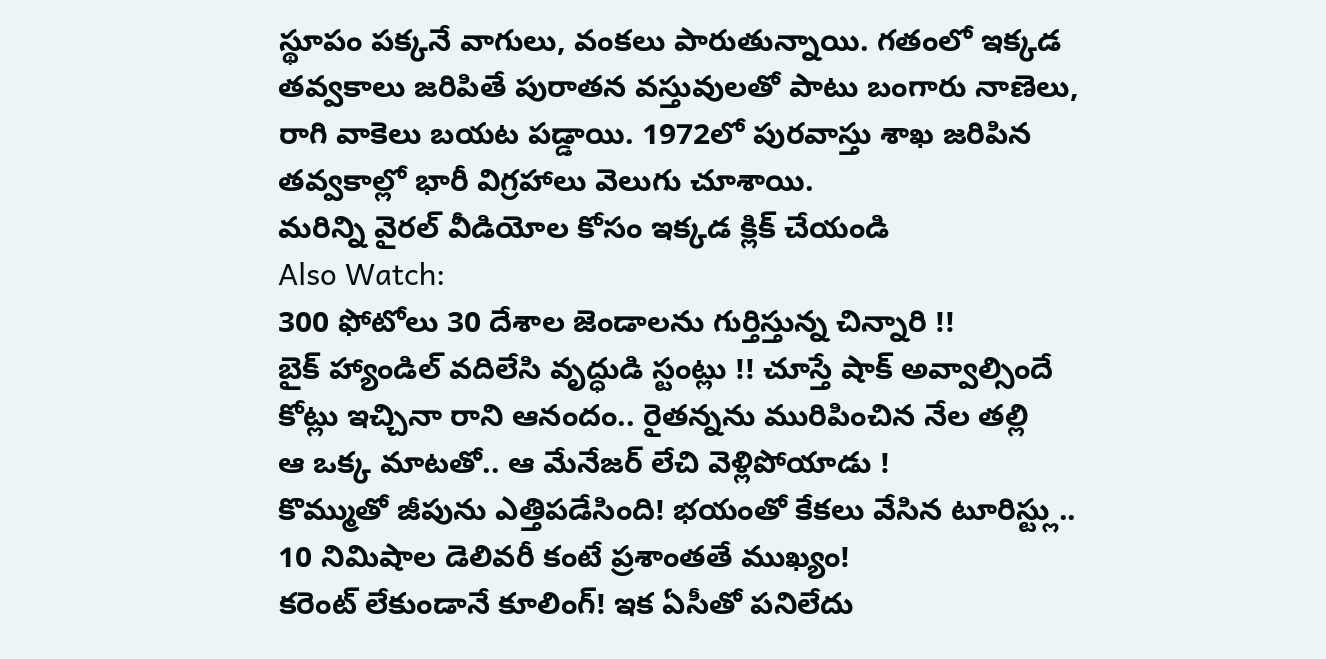స్థూపం పక్కనే వాగులు, వంకలు పారుతున్నాయి. గతంలో ఇక్కడ తవ్వకాలు జరిపితే పురాతన వస్తువులతో పాటు బంగారు నాణెలు, రాగి వాకెలు బయట పడ్డాయి. 1972లో పురవాస్తు శాఖ జరిపిన తవ్వకాల్లో భారీ విగ్రహాలు వెలుగు చూశాయి.
మరిన్ని వైరల్ వీడియోల కోసం ఇక్కడ క్లిక్ చేయండి
Also Watch:
300 ఫోటోలు 30 దేశాల జెండాలను గుర్తిస్తున్న చిన్నారి !!
బైక్ హ్యాండిల్ వదిలేసి వృద్ధుడి స్టంట్లు !! చూస్తే షాక్ అవ్వాల్సిందే
కోట్లు ఇచ్చినా రాని ఆనందం.. రైతన్నను మురిపించిన నేల తల్లి
ఆ ఒక్క మాటతో.. ఆ మేనేజర్ లేచి వెళ్లిపోయాడు !
కొమ్ముతో జీపును ఎత్తిపడేసింది! భయంతో కేకలు వేసిన టూరిస్ట్లు..
10 నిమిషాల డెలివరీ కంటే ప్రశాంతతే ముఖ్యం!
కరెంట్ లేకుండానే కూలింగ్! ఇక ఏసీతో పనిలేదు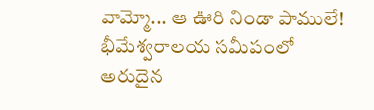వామ్మో... ఆ ఊరి నిండా పాములే!
భీమేశ్వరాలయ సమీపంలో అరుదైన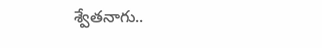శ్వేతనాగు..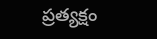ప్రత్యక్షం